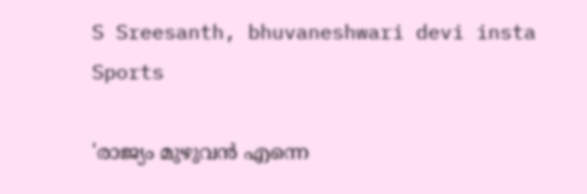S Sreesanth, bhuvaneshwari devi insta
Sports

'രാജ്യം മുഴുവൻ എന്നെ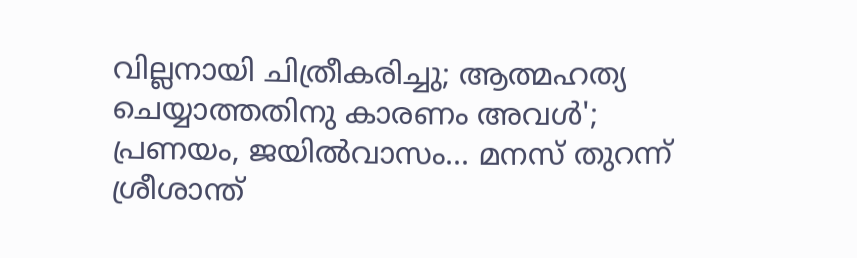വില്ലനായി ചിത്രീകരിച്ചു; ആത്മഹത്യ ചെയ്യാത്തതിനു കാരണം അവൾ'; പ്രണയം, ജയിൽവാസം... മനസ് തുറന്ന് ശ്രീശാന്ത്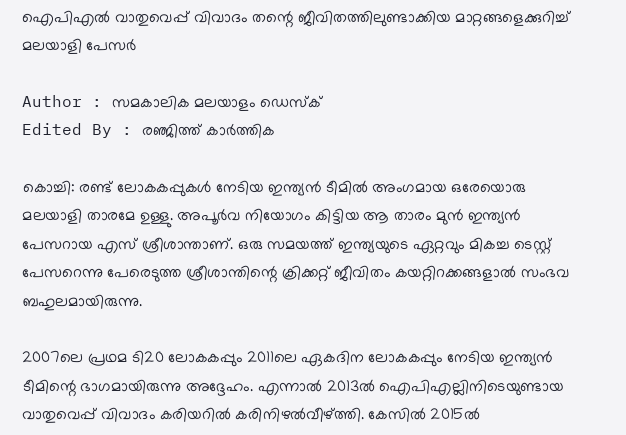ഐപിഎൽ വാതുവെപ്പ് വിവാദം തന്റെ ജീവിതത്തിലുണ്ടാക്കിയ മാറ്റങ്ങളെക്കുറിച്ച് മലയാളി പേസർ

Author : സമകാലിക മലയാളം ഡെസ്ക്
Edited By : രഞ്ജിത്ത് കാർത്തിക

കൊച്ചി: രണ്ട് ലോകകപ്പുകൾ നേടിയ ഇന്ത്യൻ ടീമിൽ അംഗമായ ഒരേയൊരു മലയാളി താരമേ ഉള്ളു. അപൂർവ നിയോഗം കിട്ടിയ ആ താരം മുൻ ഇന്ത്യൻ പേസറായ എസ് ശ്രീശാന്താണ്. ഒരു സമയത്ത് ഇന്ത്യയുടെ ഏറ്റവും മികച്ച ടെസ്റ്റ് പേസറെന്നു പേരെടുത്ത ശ്രീശാന്തിന്റെ ക്രിക്കറ്റ് ജീവിതം കയറ്റിറക്കങ്ങളാൽ സംഭവ ബഹുലമായിരുന്നു.

2007ലെ പ്രഥമ ടി20 ലോകകപ്പും 2011ലെ ഏകദിന ലോകകപ്പും നേടിയ ഇന്ത്യൻ ടീമിന്റെ ഭാഗമായിരുന്നു അദ്ദേഹം. എന്നാൽ 2013ൽ ഐപിഎല്ലിനിടെയുണ്ടായ വാതുവെപ്പ് വിവാദം കരിയറിൽ കരിനിഴൽവീഴ്ത്തി. കേസിൽ 2015ൽ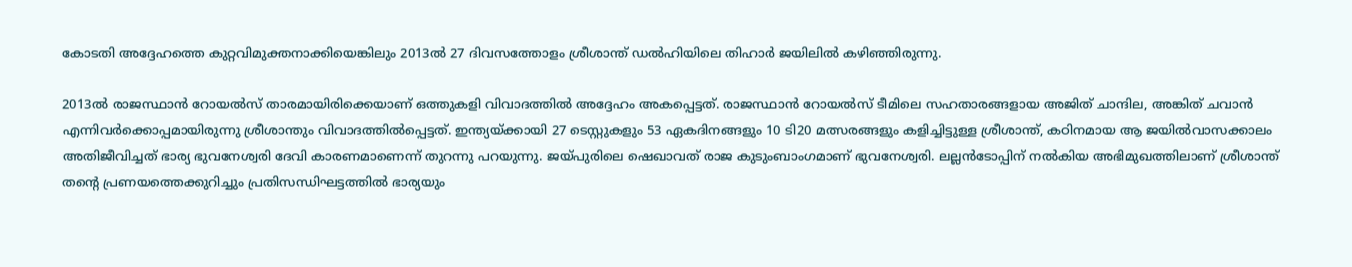കോടതി അദ്ദേഹത്തെ കുറ്റവിമുക്തനാക്കിയെങ്കിലും 2013ൽ 27 ദിവസത്തോളം ശ്രീശാന്ത് ഡൽഹിയിലെ തിഹാർ ജയിലിൽ കഴിഞ്ഞിരുന്നു.

2013ൽ രാജസ്ഥാൻ റോയൽസ് താരമായിരിക്കെയാണ് ഒത്തുകളി വിവാദത്തിൽ അദ്ദേഹം അകപ്പെട്ടത്. രാജസ്ഥാൻ റോയൽസ് ടീമിലെ സഹതാരങ്ങളായ അജിത് ചാന്ദില, അങ്കിത് ചവാൻ എന്നിവർക്കൊപ്പമായിരുന്നു ശ്രീശാന്തും വിവാദത്തിൽപ്പെട്ടത്. ഇന്ത്യയ്ക്കായി 27 ടെസ്റ്റുകളും 53 ഏകദിനങ്ങളും 10 ടി20 മത്സരങ്ങളും കളിച്ചിട്ടുള്ള ശ്രീശാന്ത്, കഠിനമായ ആ ജയിൽവാസക്കാലം അതിജീവിച്ചത് ഭാര്യ ഭുവനേശ്വരി ദേവി കാരണമാണെന്ന് തുറന്നു പറയുന്നു. ജയ്പുരിലെ ഷെഖാവത് രാജ കുടുംബാംഗമാണ് ഭുവനേശ്വരി. ലല്ലൻടോപ്പിന് നൽകിയ അഭിമുഖത്തിലാണ് ശ്രീശാന്ത് തന്റെ പ്രണയത്തെക്കുറിച്ചും പ്രതിസന്ധിഘട്ടത്തിൽ ഭാര്യയും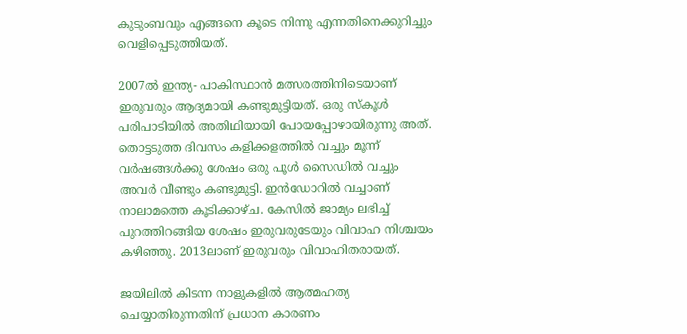കുടുംബവും എങ്ങനെ കൂടെ നിന്നു എന്നതിനെക്കുറിച്ചും വെളിപ്പെടുത്തിയത്.

2007ൽ ഇന്ത്യ- പാകിസ്ഥാൻ മത്സരത്തിനിടെയാണ് ഇരുവരും ആദ്യമായി കണ്ടുമുട്ടിയത്. ഒരു സ്‌കൂൾ പരിപാടിയിൽ അതിഥിയായി പോയപ്പോഴായിരുന്നു അത്. തൊട്ടടുത്ത ദിവസം കളിക്കളത്തിൽ വച്ചും മൂന്ന് വർഷങ്ങൾക്കു ശേഷം ഒരു പൂൾ സൈഡിൽ വച്ചും അവർ വീണ്ടും കണ്ടുമുട്ടി. ഇൻഡോറിൽ വച്ചാണ് നാലാമത്തെ കൂടിക്കാഴ്ച. കേസിൽ ജാമ്യം ലഭിച്ച് പുറത്തിറങ്ങിയ ശേഷം ഇരുവരുടേയും വിവാഹ നിശ്ചയം കഴിഞ്ഞു. 2013ലാണ് ഇരുവരും വിവാഹിതരായത്.

ജയിലിൽ കിടന്ന നാളുകളിൽ ആത്മഹത്യ ചെയ്യാതിരുന്നതിന് പ്രധാന കാരണം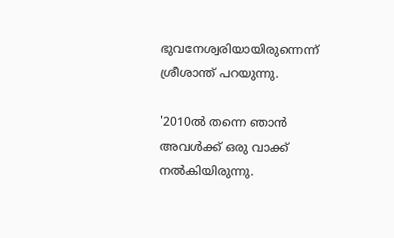ഭുവനേശ്വരിയായിരുന്നെന്ന് ശ്രീശാന്ത് പറയുന്നു.

'2010ൽ തന്നെ ഞാൻ അവൾക്ക് ഒരു വാക്ക് നൽകിയിരുന്നു.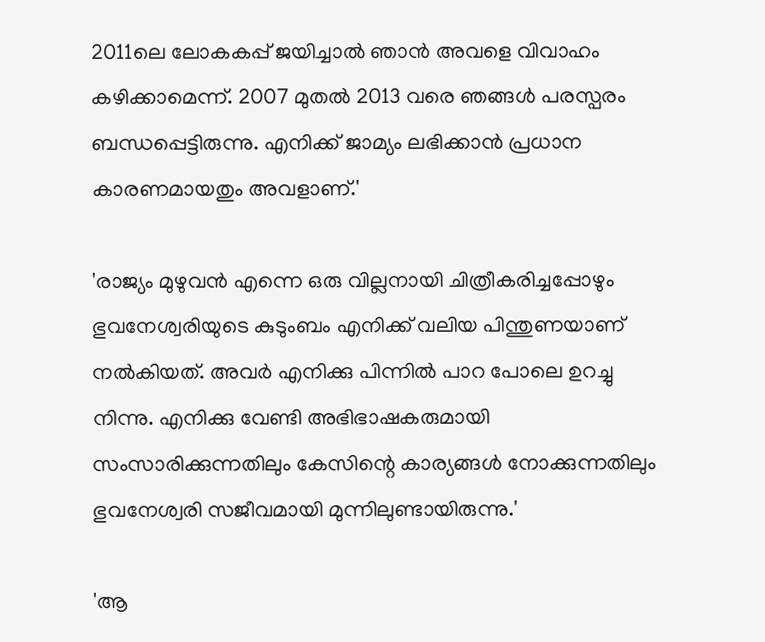2011ലെ ലോകകപ്പ് ജയിച്ചാൽ ഞാൻ അവളെ വിവാഹം കഴിക്കാമെന്ന്. 2007 മുതൽ 2013 വരെ ഞങ്ങൾ പരസ്പരം ബന്ധപ്പെട്ടിരുന്നു. എനിക്ക് ജാമ്യം ലഭിക്കാൻ പ്രധാന കാരണമായതും അവളാണ്.'

'രാജ്യം മുഴുവൻ എന്നെ ഒരു വില്ലനായി ചിത്രീകരിച്ചപ്പോഴും ഭുവനേശ്വരിയുടെ കുടുംബം എനിക്ക് വലിയ പിന്തുണയാണ് നൽകിയത്. അവർ എനിക്കു പിന്നിൽ പാറ പോലെ ഉറച്ചു നിന്നു. എനിക്കു വേണ്ടി അഭിഭാഷകരുമായി സംസാരിക്കുന്നതിലും കേസിന്റെ കാര്യങ്ങൾ നോക്കുന്നതിലും ഭുവനേശ്വരി സജീവമായി മുന്നിലുണ്ടായിരുന്നു.'

'ആ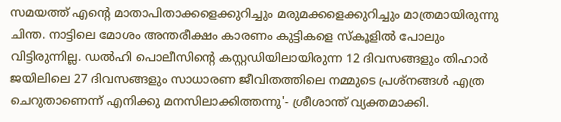സമയത്ത് എന്റെ മാതാപിതാക്കളെക്കുറിച്ചും മരുമക്കളെക്കുറിച്ചും മാത്രമായിരുന്നു ചിന്ത. നാട്ടിലെ മോശം അന്തരീക്ഷം കാരണം കുട്ടികളെ സ്കൂളിൽ പോലും വിട്ടിരുന്നില്ല. ഡൽഹി പൊലീസിന്റെ കസ്റ്റഡിയിലായിരുന്ന 12 ദിവസങ്ങളും തിഹാർ ജയിലിലെ 27 ദിവസങ്ങളും സാധാരണ ജീവിതത്തിലെ നമ്മുടെ പ്രശ്‌നങ്ങൾ എത്ര ചെറുതാണെന്ന് എനിക്കു മനസിലാക്കിത്തന്നു'- ശ്രീശാന്ത് വ്യക്തമാക്കി.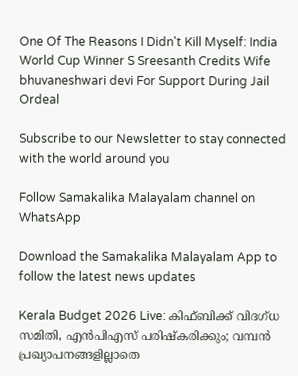One Of The Reasons I Didn't Kill Myself: India World Cup Winner S Sreesanth Credits Wife bhuvaneshwari devi For Support During Jail Ordeal

Subscribe to our Newsletter to stay connected with the world around you

Follow Samakalika Malayalam channel on WhatsApp

Download the Samakalika Malayalam App to follow the latest news updates

Kerala Budget 2026 Live: കിഫ്ബിക്ക് വിദഗ്ധ സമിതി, എന്‍പിഎസ് പരിഷ്‌കരിക്കും; വമ്പന്‍ പ്രഖ്യാപനങ്ങളില്ലാതെ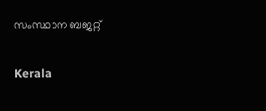സംസ്ഥാന ബജറ്റ്

Kerala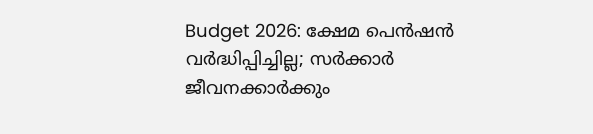Budget 2026: ക്ഷേമ പെൻഷൻ വർദ്ധിപ്പിച്ചില്ല; സർക്കാർ ജീവനക്കാർക്കും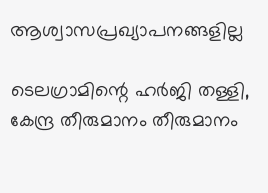ആശ്വാസപ്രഖ്യാപനങ്ങളില്ല

ടെലഗ്രാമിന്റെ ഹര്‍ജി തള്ളി, കേന്ദ്ര തീരുമാനം തീരുമാനം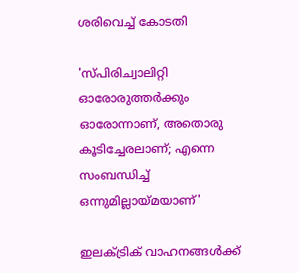ശരിവെച്ച് കോടതി

'സ്പിരിച്വാലിറ്റി ഓരോരുത്തർക്കും ഓരോന്നാണ്, അതൊരു കൂടിച്ചേരലാണ്; എന്നെ സംബന്ധിച്ച് ഒന്നുമില്ലായ്മയാണ്'

ഇലക്ട്രിക് വാഹനങ്ങള്‍ക്ക്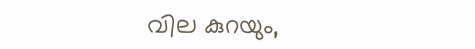വില കുറയും,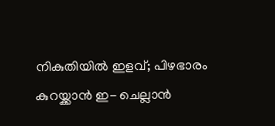നികുതിയില്‍ ഇളവ്; പിഴഭാരം കുറയ്ക്കാന്‍ ഇ- ചെല്ലാന്‍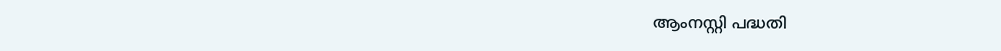ആംനസ്റ്റി പദ്ധതി